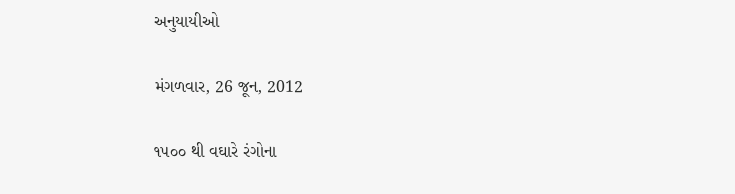અનુયાયીઓ

મંગળવાર, 26 જૂન, 2012

૧૫૦૦ થી વઘારે રંગોના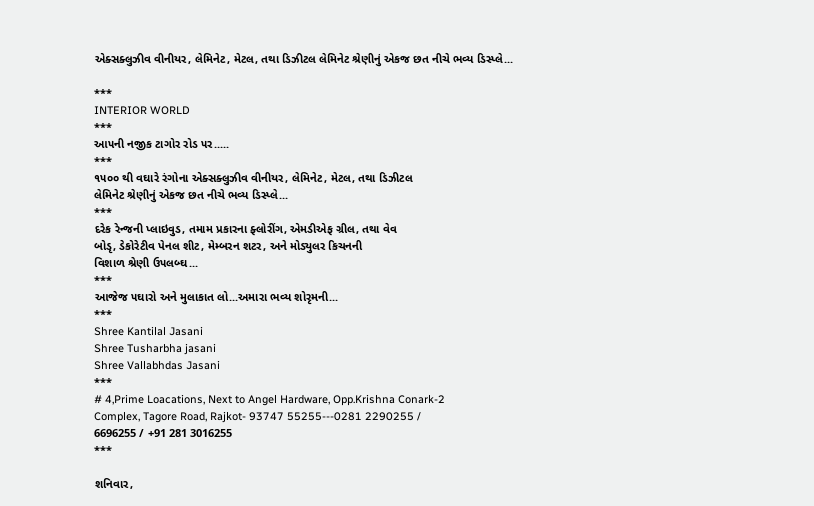એક્સક્લુઝીવ વીનીયર, લેમિનેટ, મેટલ, તથા ડિઝીટલ લેમિનેટ શ્રેણીનું એકજ છત નીચે ભવ્ય ડિસ્પ્લે...

***
INTERIOR WORLD
***
આ૫ની નજીક ટાગોર રોડ ૫ર.....
***
૧૫૦૦ થી વઘારે રંગોના એક્સક્લુઝીવ વીનીયર, લેમિનેટ, મેટલ, તથા ડિઝીટલ
લેમિનેટ શ્રેણીનું એકજ છત નીચે ભવ્ય ડિસ્પ્લે...
***
દરેક રેન્જની પ્લાઇવુડ, તમામ પ્રકારના ફ્લોરીંગ, એમડીએફ ગ્રીલ, તથા વેવ
બોડૃ, ડેકોરેટીવ પેનલ શીટ, મેમ્બરન શટર, અને મોડ્યુલર કિચનની
વિશાળ શ્રેણી ઉ૫લબ્ઘ...
***
આજેજ ૫ઘારો અને મુલાકાત લો...અમારા ભવ્ય શોરૃમની...
***
Shree Kantilal Jasani
Shree Tusharbha jasani
Shree Vallabhdas Jasani
***
# 4,Prime Loacations, Next to Angel Hardware, Opp.Krishna Conark-2
Complex, Tagore Road, Rajkot- 93747 55255---0281 2290255 /
6696255 / +91 281 3016255
***

શનિવાર,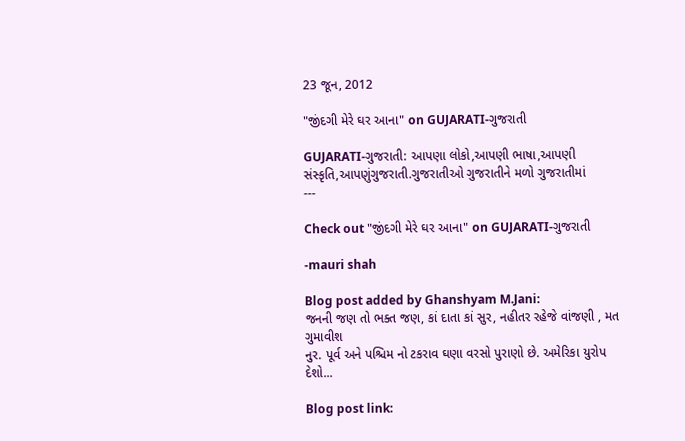23 જૂન, 2012

"જીંદગી મેરે ઘર આના" on GUJARATI-ગુજરાતી

GUJARATI-ગુજરાતી: આપણા લોકો,આપણી ભાષા,આપણી
સંસ્કૃતિ,આપણુંગુજરાતી.ગુજરાતીઓ ગુજરાતીને મળો ગુજરાતીમાં
---

Check out "જીંદગી મેરે ઘર આના" on GUJARATI-ગુજરાતી

-mauri shah

Blog post added by Ghanshyam M.Jani:
જનની જણ તો ભક્ત જણ, કાં દાતા કાં સુર, નહીતર રહેજે વાંજણી , મત ગુમાવીશ
નુર. પૂર્વ અને પશ્ચિમ નો ટકરાવ ઘણા વરસો પુરાણો છે. અમેરિકા યુરોપ
દેશો...

Blog post link: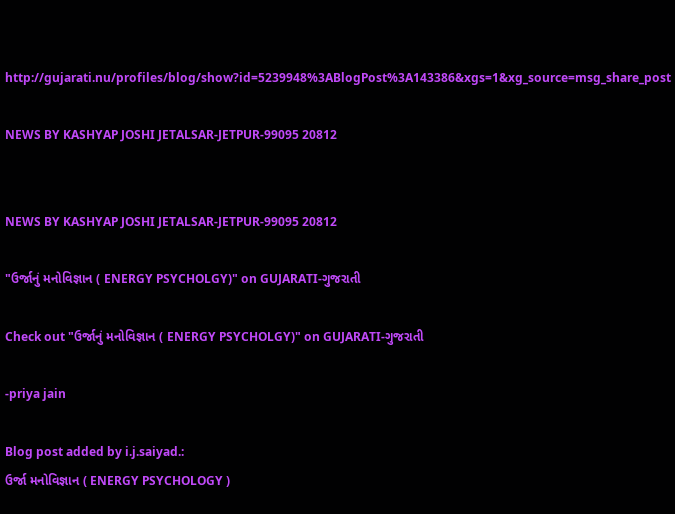http://gujarati.nu/profiles/blog/show?id=5239948%3ABlogPost%3A143386&xgs=1&xg_source=msg_share_post

NEWS BY KASHYAP JOSHI JETALSAR-JETPUR-99095 20812


NEWS BY KASHYAP JOSHI JETALSAR-JETPUR-99095 20812

"ઉર્જાનું મનોવિજ્ઞાન ( ENERGY PSYCHOLGY)" on GUJARATI-ગુજરાતી

Check out "ઉર્જાનું મનોવિજ્ઞાન ( ENERGY PSYCHOLGY)" on GUJARATI-ગુજરાતી

-priya jain

Blog post added by i.j.saiyad.:
ઉર્જા મનોવિજ્ઞાન ( ENERGY PSYCHOLOGY )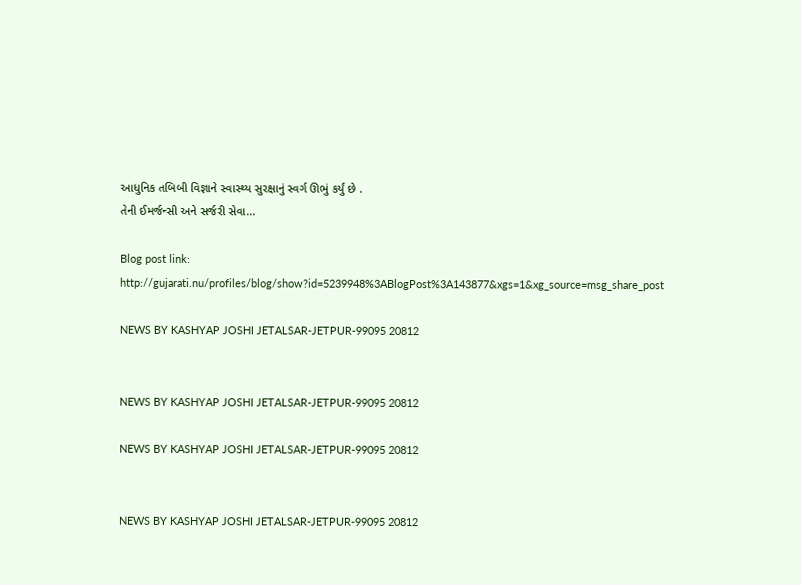આધુનિક તબિબી વિજ્ઞાને સ્વાસ્થ્ય સુરક્ષાનું સ્વર્ગ ઊભું કર્યું છે .
તેની ઈમર્જન્સી અને સર્જરી સેવા...

Blog post link:
http://gujarati.nu/profiles/blog/show?id=5239948%3ABlogPost%3A143877&xgs=1&xg_source=msg_share_post

NEWS BY KASHYAP JOSHI JETALSAR-JETPUR-99095 20812


NEWS BY KASHYAP JOSHI JETALSAR-JETPUR-99095 20812

NEWS BY KASHYAP JOSHI JETALSAR-JETPUR-99095 20812


NEWS BY KASHYAP JOSHI JETALSAR-JETPUR-99095 20812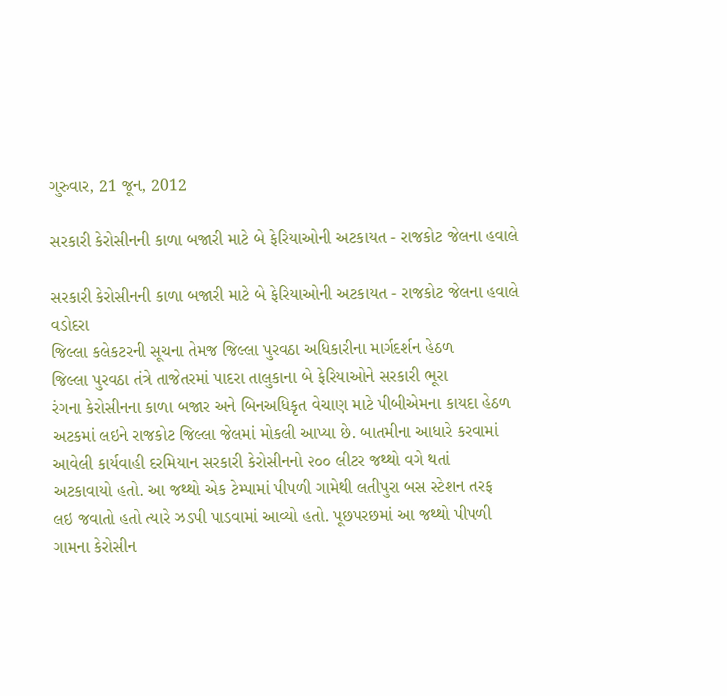ગુરુવાર, 21 જૂન, 2012

સરકારી કેરોસીનની કાળા બજારી માટે બે ફેરિયાઓની અટકાયત - રાજકોટ જેલના હવાલે

સરકારી કેરોસીનની કાળા બજારી માટે બે ફેરિયાઓની અટકાયત - રાજકોટ જેલના હવાલે
વડોદરા
જિલ્લા કલેકટરની સૂચના તેમજ જિલ્લા પુરવઠા અધિકારીના માર્ગદર્શન હેઠળ
જિલ્લા પુરવઠા તંત્રે તાજેતરમાં પાદરા તાલુકાના બે ફેરિયાઓને સરકારી ભૂરા
રંગના કેરોસીનના કાળા બજાર અને બિનઅધિકૃત વેચાણ માટે પીબીએમના કાયદા હેઠળ
અટકમાં લઇને રાજકોટ જિલ્લા જેલમાં મોકલી આપ્યા છે. બાતમીના આધારે કરવામાં
આવેલી કાર્યવાહી દરમિયાન સરકારી કેરોસીનનો ૨૦૦ લીટર જથ્થો વગે થતાં
અટકાવાયો હતો. આ જથ્થો એક ટેમ્પામાં પીપળી ગામેથી લતીપુરા બસ સ્ટેશન તરફ
લઇ જવાતો હતો ત્યારે ઝડપી પાડવામાં આવ્યો હતો. પૂછપરછમાં આ જથ્થો પીપળી
ગામના કેરોસીન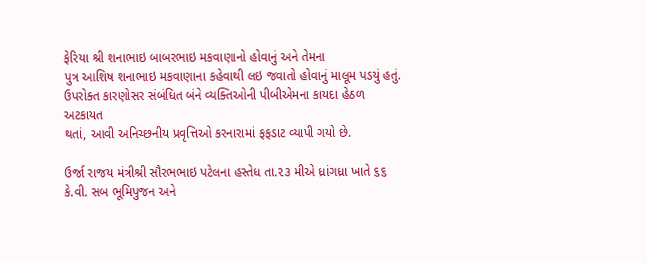ફેરિયા શ્રી શનાભાઇ બાબરભાઇ મકવાણાનો હોવાનું અને તેમના
પુત્ર આશિષ શનાભાઇ મકવાણાના કહેવાથી લઇ જવાતો હોવાનું માલૂમ પડયું હતું.
ઉપરોક્ત કારણોસર સંબંધિત બંને વ્યક્તિઓની પીબીએમના કાયદા હેઠળ અટકાયત
થતાં, આવી અનિચ્છનીય પ્રવૃત્તિઓ કરનારામાં ફફડાટ વ્યાપી ગયો છે.

ઉર્જા રાજય મંત્રીશ્રી સૌરભભાઇ પટેલના હસ્તેધ તા.૨૩ મીએ ધ્રાંગધ્રા ખાતે ૬૬ કે.વી. સબ ભૂમિપુજન અને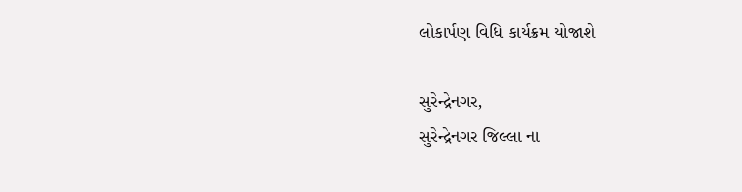લોકાર્પણ વિધિ કાર્યક્રમ યોજાશે

સુરેન્દ્રેનગર,
સુરેન્દ્રેનગર જિલ્લા ના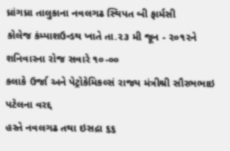ધ્રાંગધ્રા તાલુકાના નવલગઢ સ્થિપત બી ફાર્મસી
કોલેજ કંમ્પાશઉન્ડથ ખાતે તા.૨૩ મી જૂન - ૨૦૧૨ને શનિવારના રોજ સવારે ૧૦-૦૦
કલાકે ઉર્જા અને પેટ્રોકેમિકલ્સં રાજય મંત્રીશ્રી સૌરભભાઇ પટેલના વરદ્દ
હસ્તે નવલગઢ તથા ઇસદ્રા ૬૬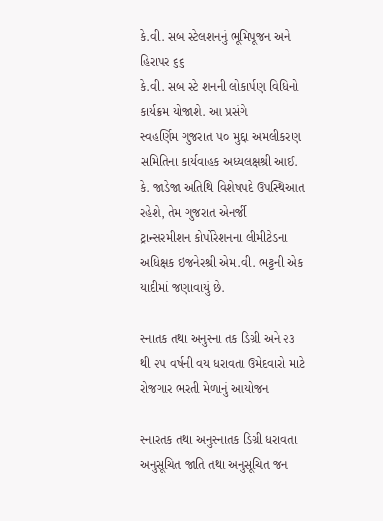કે.વી. સબ સ્ટેલશનનું ભૂમિપૂજન અને હિરાપર ૬૬
કે.વી. સબ સ્ટે શનની લોકાર્પણ વિધિનો કાર્યક્રમ યોજાશે. આ પ્રસંગે
સ્વહર્ણિમ ગુજરાત ૫૦ મુદ્દા અમલીકરણ સમિતિના કાર્યવાહક અધ્યલક્ષશ્રી આઈ.
કે. જાડેજા અતિથિ વિશેષપદે ઉપસ્થિઆત રહેશે, તેમ ગુજરાત એનર્જી
ટ્રાન્સરમીશન કોર્પોરેશનના લીમીટેડના અધિક્ષક ઇજનેરશ્રી એમ.વી. ભટ્ટની એક
યાદીમાં જણાવાયું છે.

સ્નાતક તથા અનુસ્ના તક ડિગ્રી અને ૨૩ થી ૨૫ વર્ષની વય ધરાવતા ઉમેદવારો માટે રોજગાર ભરતી મેળાનું આયોજન

સ્નારતક તથા અનુસ્નાતક ડિગ્રી ધરાવતા અનુસૂચિત જાતિ તથા અનુસૂચિત જન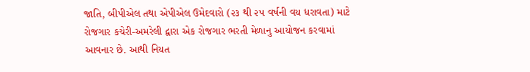જાતિ, બીપીએલ તથા એપીએલ ઉમેદવારો (૨૩ થી ૨૫ વર્ષની વય ધરાવતા) માટે
રોજગાર કચેરી-અમરેલી દ્વારા એક રોજગાર ભરતી મેળાનુ આયોજન કરવામાં
આવનાર છે. આથી નિયત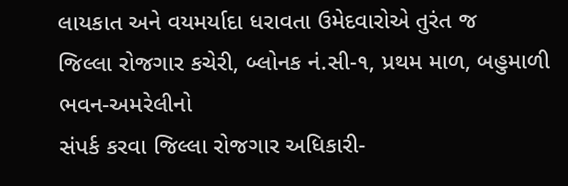લાયકાત અને વયમર્યાદા ધરાવતા ઉમેદવારોએ તુરંત જ
જિલ્લા રોજગાર કચેરી, બ્લોનક નં.સી-૧, પ્રથમ માળ, બહુમાળી ભવન-અમરેલીનો
સંપર્ક કરવા જિલ્લા રોજગાર અધિકારી-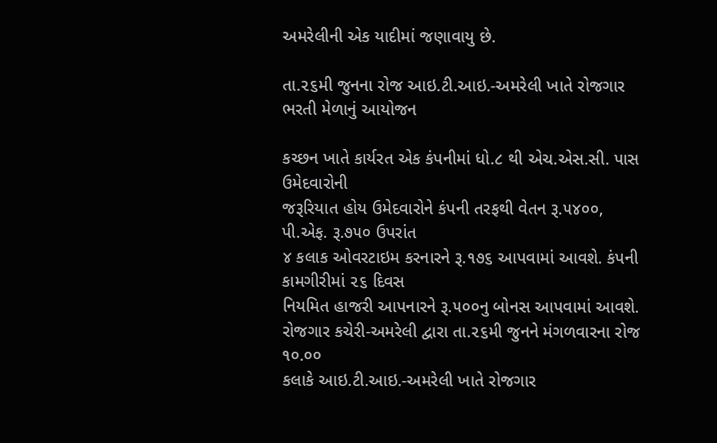અમરેલીની એક યાદીમાં જણાવાયુ છે.

તા.૨૬મી જુનના રોજ આઇ.ટી.આઇ.-અમરેલી ખાતે રોજગાર ભરતી મેળાનું આયોજન

કચ્છન ખાતે કાર્યરત એક કંપનીમાં ધો.૮ થી એચ.એસ.સી. પાસ ઉમેદવારોની
જરૂરિયાત હોય ઉમેદવારોને કંપની તરફથી વેતન રૂ.૫૪૦૦, પી.એફ. રૂ.૭૫૦ ઉપરાંત
૪ કલાક ઓવરટાઇમ કરનારને રૂ.૧૭૬ આપવામાં આવશે. કંપની કામગીરીમાં ૨૬ દિવસ
નિયમિત હાજરી આપનારને રૂ.૫૦૦નુ બોનસ આપવામાં આવશે.
રોજગાર કચેરી-અમરેલી દ્વારા તા.૨૬મી જુનને મંગળવારના રોજ ૧૦.૦૦
કલાકે આઇ.ટી.આઇ.-અમરેલી ખાતે રોજગાર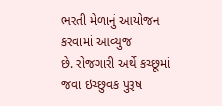ભરતી મેળાનું આયોજન કરવામાં આવ્યુજ
છે. રોજગારી અર્થે કચ્છૂમાં જવા ઇચ્છુવક પુરૂષ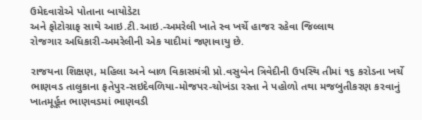ઉમેદવારોએ પોતાના બાયોડેટા
અને ફોટોગ્રાફ સાથે આઇ.ટી.આઇ.-અમરેલી ખાતે સ્વ ખર્ચે હાજર રહેવા જિલ્લાથ
રોજગાર અધિકારી-અમરેલીની એક યાદીમાં જણાવાયુ છે.

રાજયના શિક્ષણ, મહિલા અને બાળ વિકાસમંત્રી પ્રો.વસુબેન ત્રિવેદીની ઉપસ્થિ તીમાં ૧૬ કરોડના ખર્ચે ભાણવડ તાલુકાના ફતેપુર-સઇદેવળિયા-મોજપર-ચોખંડા રસ્તા ને પહોળો તથા મજબુતીકરણ કરવાનું ખાતમૂર્હૂત ભાણવડમાં ભાણવડી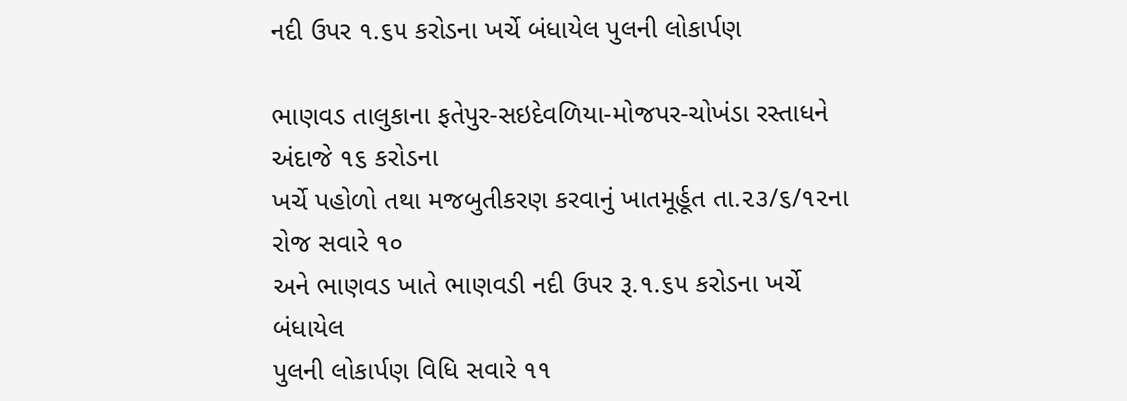નદી ઉપર ૧.૬૫ કરોડના ખર્ચે બંધાયેલ પુલની લોકાર્પણ

ભાણવડ તાલુકાના ફતેપુર-સઇદેવળિયા-મોજપર-ચોખંડા રસ્તાધને અંદાજે ૧૬ કરોડના
ખર્ચે પહોળો તથા મજબુતીકરણ કરવાનું ખાતમૂર્હૂત તા.૨૩/૬/૧૨ના રોજ સવારે ૧૦
અને ભાણવડ ખાતે ભાણવડી નદી ઉપર રૂ.૧.૬૫ કરોડના ખર્ચે બંધાયેલ
પુલની લોકાર્પણ વિધિ સવારે ૧૧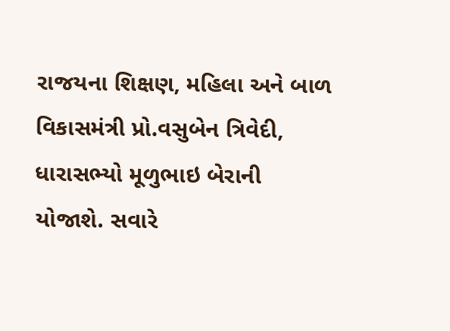રાજયના શિક્ષણ, મહિલા અને બાળ
વિકાસમંત્રી પ્રો.વસુબેન ત્રિવેદી, ધારાસભ્યો મૂળુભાઇ બેરાની
યોજાશે. સવારે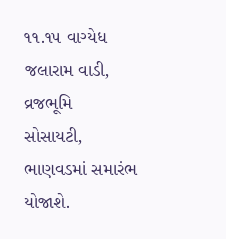૧૧.૧૫ વાગ્યેધ જલારામ વાડી, વ્રજભૂમિ
સોસાયટી, ભાણવડમાં સમારંભ યોજાશે.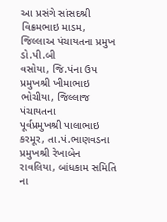આ પ્રસંગે સાંસદશ્રી વિક્રમભાઇ માડમ, જિલ્લાઅ પંચાયતના પ્રમુખ ડો.પી.બી
વસોયા, જિ.પંના ઉપ પ્રમુખશ્રી ખીમાભાઇ ભોચીયા, જિલ્લાજ પંચાયતના
પૂર્વપ્રમુખશ્રી પાલાભાઇ કરમૂર, તા.પં.ભાણવડના પ્રમુખશ્રી રેખાબેન
રાવલિયા, બાંધકામ સમિતિ ના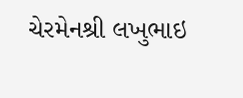ચેરમેનશ્રી લખુભાઇ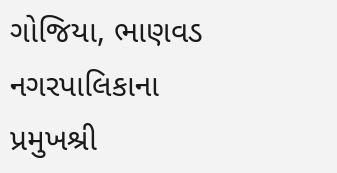ગોજિયા, ભાણવડ નગરપાલિકાના
પ્રમુખશ્રી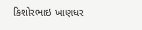કિશોરભાઇ ખાણધર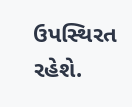ઉપસ્થિરત રહેશે.